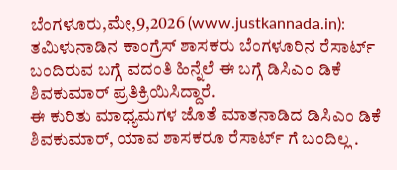ಬೆಂಗಳೂರು,ಮೇ,9,2026 (www.justkannada.in): ತಮಿಳುನಾಡಿನ ಕಾಂಗ್ರೆಸ್ ಶಾಸಕರು ಬೆಂಗಳೂರಿನ ರೆಸಾರ್ಟ್ ಬಂದಿರುವ ಬಗ್ಗೆ ವದಂತಿ ಹಿನ್ನೆಲೆ ಈ ಬಗ್ಗೆ ಡಿಸಿಎಂ ಡಿಕೆ ಶಿವಕುಮಾರ್ ಪ್ರತಿಕ್ರಿಯಿಸಿದ್ದಾರೆ.
ಈ ಕುರಿತು ಮಾಧ್ಯಮಗಳ ಜೊತೆ ಮಾತನಾಡಿದ ಡಿಸಿಎಂ ಡಿಕೆ ಶಿವಕುಮಾರ್, ಯಾವ ಶಾಸಕರೂ ರೆಸಾರ್ಟ್ ಗೆ ಬಂದಿಲ್ಲ .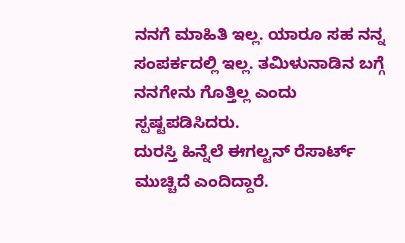ನನಗೆ ಮಾಹಿತಿ ಇಲ್ಲ. ಯಾರೂ ಸಹ ನನ್ನ ಸಂಪರ್ಕದಲ್ಲಿ ಇಲ್ಲ. ತಮಿಳುನಾಡಿನ ಬಗ್ಗೆ ನನಗೇನು ಗೊತ್ತಿಲ್ಲ ಎಂದು ಸ್ಪಷ್ಟಪಡಿಸಿದರು.
ದುರಸ್ತಿ ಹಿನ್ನೆಲೆ ಈಗಲ್ಟನ್ ರೆಸಾರ್ಟ್ ಮುಚ್ಚಿದೆ ಎಂದಿದ್ದಾರೆ.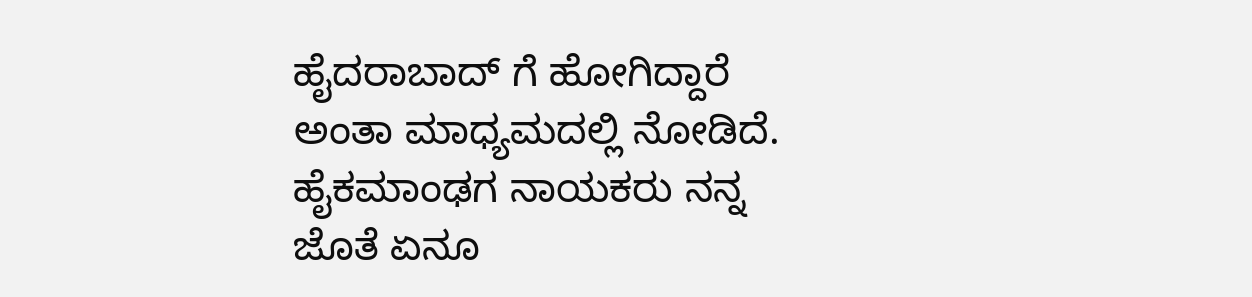ಹೈದರಾಬಾದ್ ಗೆ ಹೋಗಿದ್ದಾರೆ ಅಂತಾ ಮಾಧ್ಯಮದಲ್ಲಿ ನೋಡಿದೆ. ಹೈಕಮಾಂಢಗ ನಾಯಕರು ನನ್ನ ಜೊತೆ ಏನೂ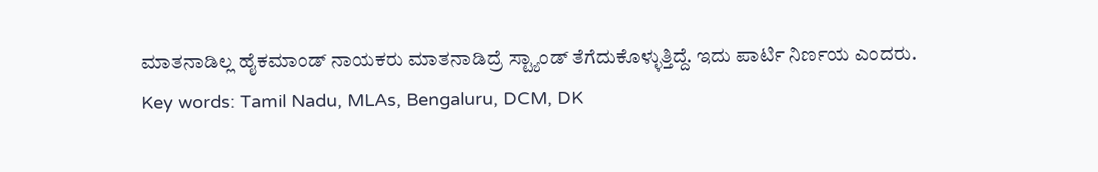ಮಾತನಾಡಿಲ್ಲ ಹೈಕಮಾಂಡ್ ನಾಯಕರು ಮಾತನಾಡಿದ್ರೆ ಸ್ಟ್ಯಾಂಡ್ ತೆಗೆದುಕೊಳ್ಳುತ್ತಿದ್ದೆ. ಇದು ಪಾರ್ಟಿ ನಿರ್ಣಯ ಎಂದರು.
Key words: Tamil Nadu, MLAs, Bengaluru, DCM, DK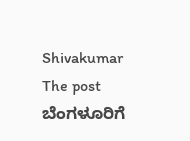Shivakumar
The post ಬೆಂಗಳೂರಿಗೆ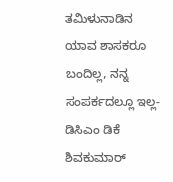ತಮಿಳುನಾಡಿನ ಯಾವ ಶಾಸಕರೂ ಬಂದಿಲ್ಲ, ನನ್ನ ಸಂಪರ್ಕದಲ್ಲೂ ಇಲ್ಲ- ಡಿಸಿಎಂ ಡಿಕೆ ಶಿವಕುಮಾರ್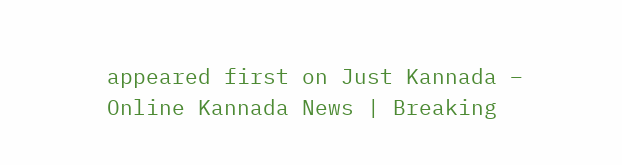appeared first on Just Kannada – Online Kannada News | Breaking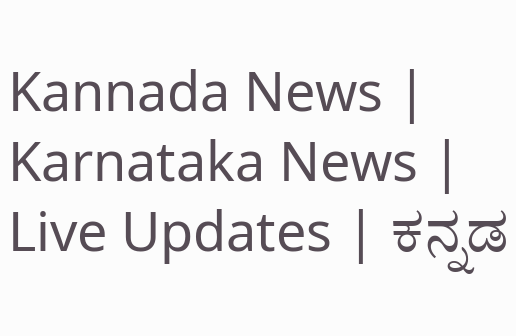Kannada News | Karnataka News | Live Updates | ಕನ್ನಡ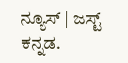ನ್ಯೂಸ್ | ಜಸ್ಟ್ ಕನ್ನಡ.